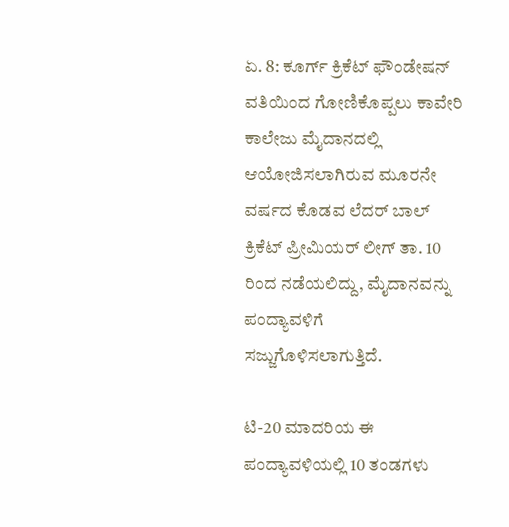ಏ. 8: ಕೂರ್ಗ್ ಕ್ರಿಕೆಟ್ ಫೌಂಡೇಷನ್ ವತಿಯಿಂದ ಗೋಣಿಕೊಪ್ಪಲು ಕಾವೇರಿ ಕಾಲೇಜು ಮೈದಾನದಲ್ಲಿ ಆಯೋಜಿಸಲಾಗಿರುವ ಮೂರನೇ ವರ್ಷದ ಕೊಡವ ಲೆದರ್ ಬಾಲ್ ಕ್ರಿಕೆಟ್ ಪ್ರೀಮಿಯರ್ ಲೀಗ್ ತಾ. 10 ರಿಂದ ನಡೆಯಲಿದ್ದು, ಮೈದಾನವನ್ನು ಪಂದ್ಯಾವಳಿಗೆ ಸಜ್ಜುಗೊಳಿಸಲಾಗುತ್ತಿದೆ.

ಟಿ-20 ಮಾದರಿಯ ಈ ಪಂದ್ಯಾವಳಿಯಲ್ಲಿ 10 ತಂಡಗಳು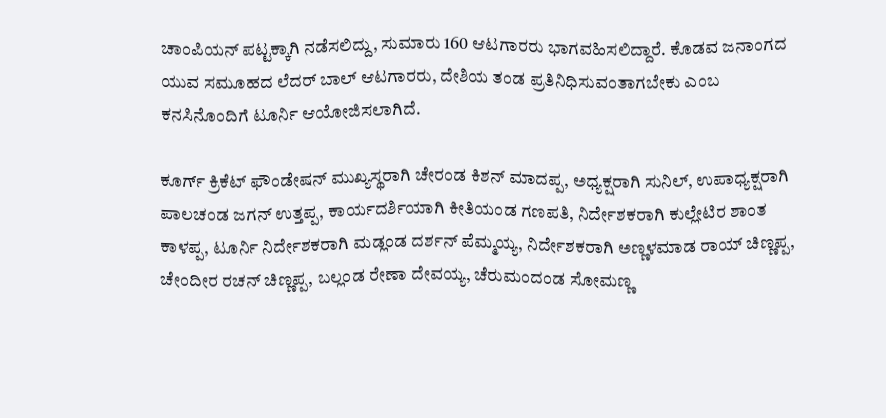ಚಾಂಪಿಯನ್ ಪಟ್ಟಕ್ಕಾಗಿ ನಡೆಸಲಿದ್ದು, ಸುಮಾರು 160 ಆಟಗಾರರು ಭಾಗವಹಿಸಲಿದ್ದಾರೆ. ಕೊಡವ ಜನಾಂಗದ ಯುವ ಸಮೂಹದ ಲೆದರ್ ಬಾಲ್ ಆಟಗಾರರು, ದೇಶಿಯ ತಂಡ ಪ್ರತಿನಿಧಿಸುವಂತಾಗಬೇಕು ಎಂಬ ಕನಸಿನೊಂದಿಗೆ ಟೂರ್ನಿ ಆಯೋಜಿಸಲಾಗಿದೆ.

ಕೂರ್ಗ್ ಕ್ರಿಕೆಟ್ ಫೌಂಡೇಷನ್ ಮುಖ್ಯಸ್ಥರಾಗಿ ಚೇರಂಡ ಕಿಶನ್ ಮಾದಪ್ಪ, ಅಧ್ಯಕ್ಷರಾಗಿ ಸುನಿಲ್, ಉಪಾಧ್ಯಕ್ಷರಾಗಿ ಪಾಲಚಂಡ ಜಗನ್ ಉತ್ತಪ್ಪ, ಕಾರ್ಯದರ್ಶಿಯಾಗಿ ಕೀತಿಯಂಡ ಗಣಪತಿ, ನಿರ್ದೇಶಕರಾಗಿ ಕುಲ್ಲೇಟಿರ ಶಾಂತ ಕಾಳಪ್ಪ, ಟೂರ್ನಿ ನಿರ್ದೇಶಕರಾಗಿ ಮಡ್ಲಂಡ ದರ್ಶನ್ ಪೆಮ್ಮಯ್ಯ, ನಿರ್ದೇಶಕರಾಗಿ ಅಣ್ಣಳಮಾಡ ರಾಯ್ ಚಿಣ್ಣಪ್ಪ, ಚೇಂದೀರ ರಚನ್ ಚಿಣ್ಣಪ್ಪ, ಬಲ್ಲಂಡ ರೇಣಾ ದೇವಯ್ಯ, ಚೆರುಮಂದಂಡ ಸೋಮಣ್ಣ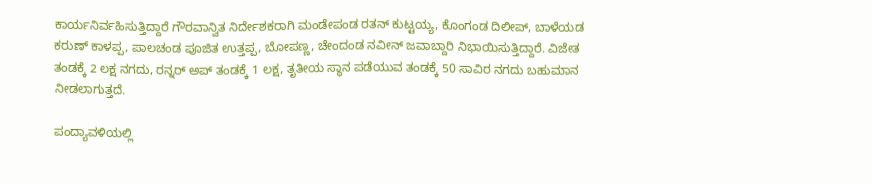ಕಾರ್ಯನಿರ್ವಹಿಸುತ್ತಿದ್ದಾರೆ ಗೌರವಾನ್ವಿತ ನಿರ್ದೇಶಕರಾಗಿ ಮಂಡೇಪಂಡ ರತನ್ ಕುಟ್ಟಯ್ಯ, ಕೊಂಗಂಡ ದಿಲೀಪ್, ಬಾಳೆಯಡ ಕರುಣ್ ಕಾಳಪ್ಪ, ಪಾಲಚಂಡ ಪೂಜಿತ ಉತ್ತಪ್ಪ, ಬೋಪಣ್ಣ, ಚೇಂದಂಡ ನವೀನ್ ಜವಾಬ್ದಾರಿ ನಿಭಾಯಿಸುತ್ತಿದ್ದಾರೆ. ವಿಜೇತ ತಂಡಕ್ಕೆ 2 ಲಕ್ಷ ನಗದು, ರನ್ನರ್ ಅಪ್ ತಂಡಕ್ಕೆ 1 ಲಕ್ಷ, ತೃತೀಯ ಸ್ಥಾನ ಪಡೆಯುವ ತಂಡಕ್ಕೆ 50 ಸಾವಿರ ನಗದು ಬಹುಮಾನ ನೀಡಲಾಗುತ್ತದೆ.

ಪಂದ್ಯಾವಳಿಯಲ್ಲಿ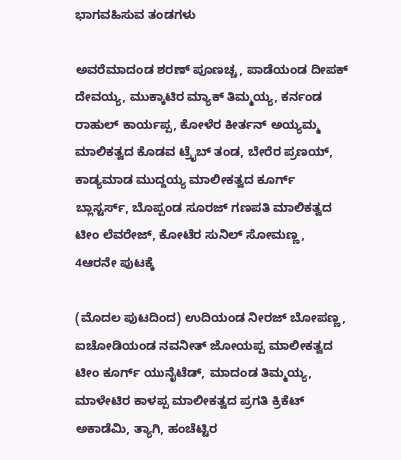ಭಾಗವಹಿಸುವ ತಂಡಗಳು

ಅವರೆಮಾದಂಡ ಶರಣ್ ಪೂಣಚ್ಚ, ಪಾಡೆಯಂಡ ದೀಪಕ್ ದೇವಯ್ಯ, ಮುಕ್ಕಾಟಿರ ಮ್ಯಾಕ್ ತಿಮ್ಮಯ್ಯ, ಕರ್ನಂಡ ರಾಹುಲ್ ಕಾರ್ಯಪ್ಪ, ಕೋಳೆರ ಕೀರ್ತನ್ ಅಯ್ಯಮ್ಮ ಮಾಲಿಕತ್ವದ ಕೊಡವ ಟ್ರೈಬ್ ತಂಡ, ಬೇರೆರ ಪ್ರಣಯ್, ಕಾಡ್ಯಮಾಡ ಮುದ್ದಯ್ಯ ಮಾಲೀಕತ್ವದ ಕೂರ್ಗ್ ಬ್ಲಾಸ್ಟರ್ಸ್, ಬೊಪ್ಪಂಡ ಸೂರಜ್ ಗಣಪತಿ ಮಾಲಿಕತ್ವದ ಟೀಂ ಲೆವರೇಜ್, ಕೋಟೆರ ಸುನಿಲ್ ಸೋಮಣ್ಣ, 4ಆರನೇ ಪುಟಕ್ಕೆ

(ಮೊದಲ ಪುಟದಿಂದ) ಉದಿಯಂಡ ನೀರಜ್ ಬೋಪಣ್ಣ, ಐಚೋಡಿಯಂಡ ನವನೀತ್ ಜೋಯಪ್ಪ ಮಾಲೀಕತ್ವದ ಟೀಂ ಕೂರ್ಗ್ ಯುನೈಟೆಡ್, ಮಾದಂಡ ತಿಮ್ಮಯ್ಯ, ಮಾಳೇಟಿರ ಕಾಳಪ್ಪ ಮಾಲೀಕತ್ವದ ಪ್ರಗತಿ ಕ್ರಿಕೆಟ್ ಅಕಾಡೆಮಿ, ತ್ಯಾಗಿ, ಹಂಚೆಟ್ಟಿರ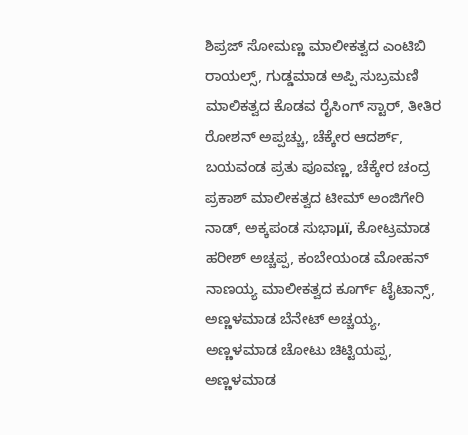ಶಿಪ್ರಜ್ ಸೋಮಣ್ಣ ಮಾಲೀಕತ್ವದ ಎಂಟಿಬಿ ರಾಯಲ್ಸ್, ಗುಡ್ಡಮಾಡ ಅಪ್ಪಿ ಸುಬ್ರಮಣಿ ಮಾಲಿಕತ್ವದ ಕೊಡವ ರೈಸಿಂಗ್ ಸ್ಟಾರ್, ತೀತಿರ ರೋಶನ್ ಅಪ್ಪಚ್ಚು, ಚೆಕ್ಕೇರ ಆದರ್ಶ್, ಬಯವಂಡ ಪ್ರತು ಪೂವಣ್ಣ, ಚೆಕ್ಕೇರ ಚಂದ್ರ ಪ್ರಕಾಶ್ ಮಾಲೀಕತ್ವದ ಟೀಮ್ ಅಂಜಿಗೇರಿ ನಾಡ್, ಅಕ್ಕಪಂಡ ಸುಭಾμï, ಕೋಟ್ರಮಾಡ ಹರೀಶ್ ಅಚ್ಚಪ್ಪ, ಕಂಬೇಯಂಡ ಮೋಹನ್ ನಾಣಯ್ಯ ಮಾಲೀಕತ್ವದ ಕೂರ್ಗ್ ಟೈಟಾನ್ಸ್, ಅಣ್ಣಳಮಾಡ ಬೆನೇಟ್ ಅಚ್ಚಯ್ಯ, ಅಣ್ಣಳಮಾಡ ಚೋಟು ಚಿಟ್ಟಿಯಪ್ಪ, ಅಣ್ಣಳಮಾಡ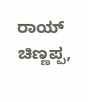ರಾಯ್ ಚಿಣ್ಣಪ್ಪ,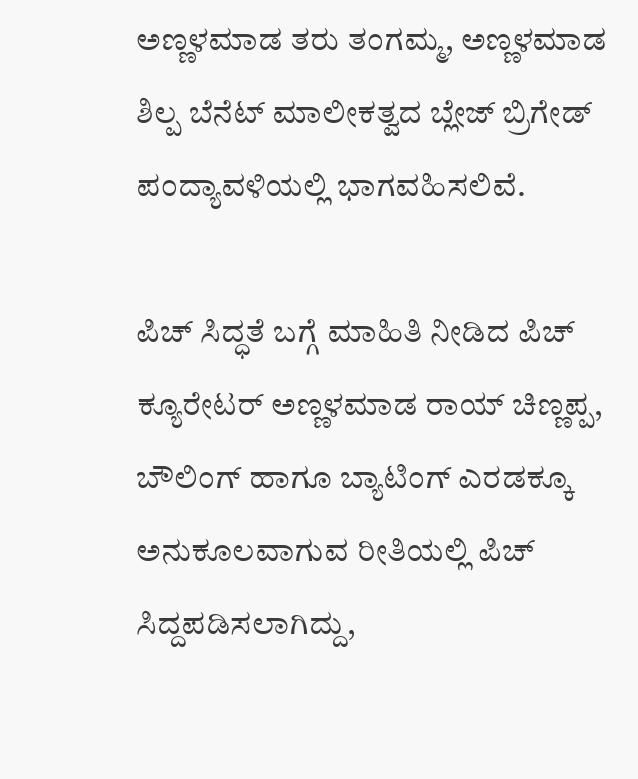ಅಣ್ಣಳಮಾಡ ತರು ತಂಗಮ್ಮ, ಅಣ್ಣಳಮಾಡ ಶಿಲ್ಪ ಬೆನೆಟ್ ಮಾಲೀಕತ್ವದ ಬ್ಲೇಜ್ ಬ್ರಿಗೇಡ್ ಪಂದ್ಯಾವಳಿಯಲ್ಲಿ ಭಾಗವಹಿಸಲಿವೆ.

ಪಿಚ್ ಸಿದ್ಧತೆ ಬಗ್ಗೆ ಮಾಹಿತಿ ನೀಡಿದ ಪಿಚ್ ಕ್ಯೂರೇಟರ್ ಅಣ್ಣಳಮಾಡ ರಾಯ್ ಚಿಣ್ಣಪ್ಪ, ಬೌಲಿಂಗ್ ಹಾಗೂ ಬ್ಯಾಟಿಂಗ್ ಎರಡಕ್ಕೂ ಅನುಕೂಲವಾಗುವ ರೀತಿಯಲ್ಲಿ ಪಿಚ್ ಸಿದ್ದಪಡಿಸಲಾಗಿದ್ದು,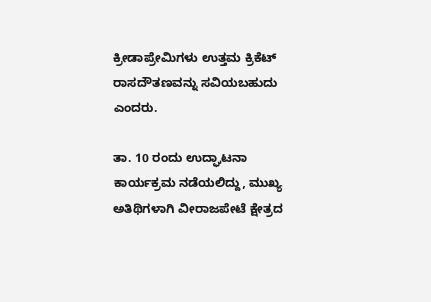ಕ್ರೀಡಾಪ್ರೇಮಿಗಳು ಉತ್ತಮ ಕ್ರಿಕೆಟ್ ರಾಸದೌತಣವನ್ನು ಸವಿಯಬಹುದು ಎಂದರು.

ತಾ. 10 ರಂದು ಉದ್ಘಾಟನಾ ಕಾರ್ಯಕ್ರಮ ನಡೆಯಲಿದ್ದು, ಮುಖ್ಯ ಅತಿಥಿಗಳಾಗಿ ವೀರಾಜಪೇಟೆ ಕ್ಷೇತ್ರದ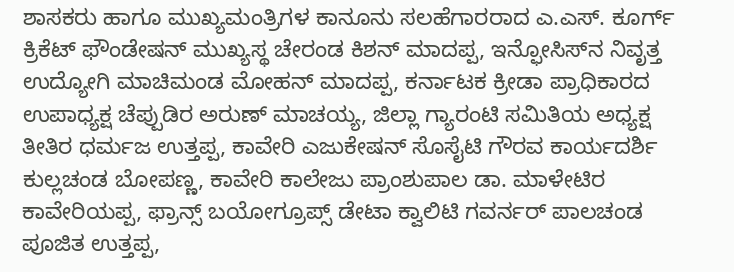ಶಾಸಕರು ಹಾಗೂ ಮುಖ್ಯಮಂತ್ರಿಗಳ ಕಾನೂನು ಸಲಹೆಗಾರರಾದ ಎ.ಎಸ್. ಕೂರ್ಗ್ ಕ್ರಿಕೆಟ್ ಫೌಂಡೇಷನ್ ಮುಖ್ಯಸ್ಥ ಚೇರಂಡ ಕಿಶನ್ ಮಾದಪ್ಪ, ಇನ್ಫೋಸಿಸ್‍ನ ನಿವೃತ್ತ ಉದ್ಯೋಗಿ ಮಾಚಿಮಂಡ ಮೋಹನ್ ಮಾದಪ್ಪ, ಕರ್ನಾಟಕ ಕ್ರೀಡಾ ಪ್ರಾಧಿಕಾರದ ಉಪಾಧ್ಯಕ್ಷ ಚೆಪ್ಪುಡಿರ ಅರುಣ್ ಮಾಚಯ್ಯ, ಜಿಲ್ಲಾ ಗ್ಯಾರಂಟಿ ಸಮಿತಿಯ ಅಧ್ಯಕ್ಷ ತೀತಿರ ಧರ್ಮಜ ಉತ್ತಪ್ಪ, ಕಾವೇರಿ ಎಜುಕೇಷನ್ ಸೊಸೈಟಿ ಗೌರವ ಕಾರ್ಯದರ್ಶಿ ಕುಲ್ಲಚಂಡ ಬೋಪಣ್ಣ, ಕಾವೇರಿ ಕಾಲೇಜು ಪ್ರಾಂಶುಪಾಲ ಡಾ. ಮಾಳೇಟಿರ ಕಾವೇರಿಯಪ್ಪ, ಫ್ರಾನ್ಸ್ ಬಯೋಗ್ರೂಪ್ಸ್ ಡೇಟಾ ಕ್ವಾಲಿಟಿ ಗವರ್ನರ್ ಪಾಲಚಂಡ ಪೂಜಿತ ಉತ್ತಪ್ಪ,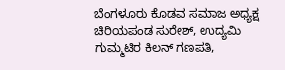ಬೆಂಗಳೂರು ಕೊಡವ ಸಮಾಜ ಅಧ್ಯಕ್ಷ ಚಿರಿಯಪಂಡ ಸುರೇಶ್, ಉದ್ಯಮಿ ಗುಮ್ಮಟಿರ ಕಿಲನ್ ಗಣಪತಿ,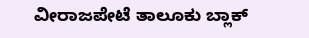ವೀರಾಜಪೇಟೆ ತಾಲೂಕು ಬ್ಲಾಕ್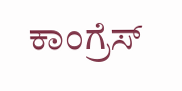ಕಾಂಗ್ರೆಸ್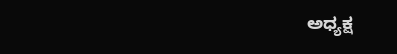ಅಧ್ಯಕ್ಷ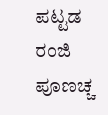ಪಟ್ಟಡ ರಂಜಿ ಪೂಣಚ್ಚ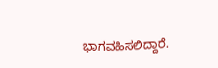ಭಾಗವಹಿಸಲಿದ್ದಾರೆ.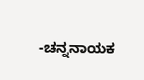-ಚನ್ನನಾಯಕ